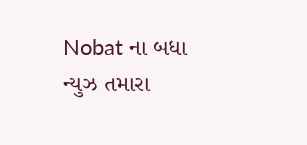Nobat ના બધા ન્યુઝ તમારા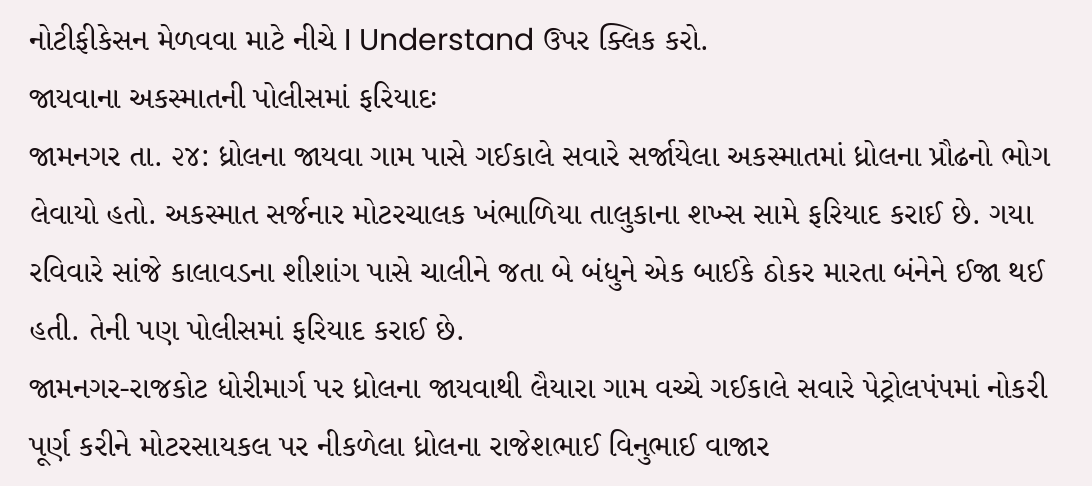નોટીફીકેસન મેળવવા માટે નીચે I Understand ઉપર ક્લિક કરો.
જાયવાના અકસ્માતની પોલીસમાં ફરિયાદઃ
જામનગર તા. ૨૪: ધ્રોલના જાયવા ગામ પાસે ગઈકાલે સવારે સર્જાયેલા અકસ્માતમાં ધ્રોલના પ્રૌઢનો ભોગ લેવાયો હતો. અકસ્માત સર્જનાર મોટરચાલક ખંભાળિયા તાલુકાના શખ્સ સામે ફરિયાદ કરાઈ છે. ગયા રવિવારે સાંજે કાલાવડના શીશાંગ પાસે ચાલીને જતા બે બંધુને એક બાઈકે ઠોકર મારતા બંનેને ઈજા થઈ હતી. તેની પણ પોલીસમાં ફરિયાદ કરાઈ છે.
જામનગર-રાજકોટ ધોરીમાર્ગ પર ધ્રોલના જાયવાથી લૈયારા ગામ વચ્ચે ગઈકાલે સવારે પેટ્રોલપંપમાં નોકરી પૂર્ણ કરીને મોટરસાયકલ પર નીકળેલા ધ્રોલના રાજેશભાઈ વિનુભાઈ વાજાર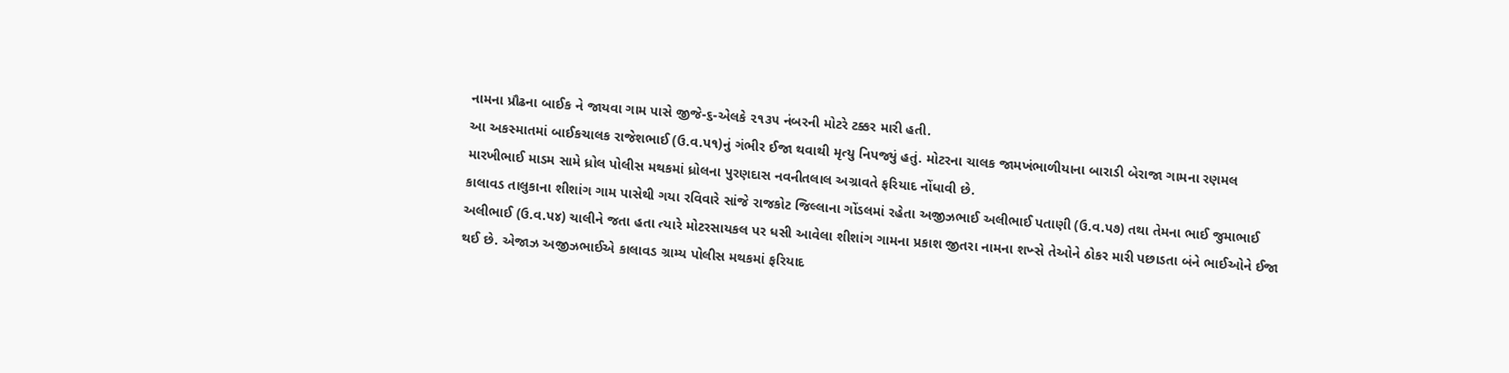નામના પ્રૌઢના બાઈક ને જાયવા ગામ પાસે જીજે-૬-એલકે ૨૧૩૫ નંબરની મોટરે ટક્કર મારી હતી.
આ અકસ્માતમાં બાઈકચાલક રાજેશભાઈ (ઉ.વ.પ૧)નું ગંભીર ઈજા થવાથી મૃત્યુ નિપજ્યું હતું. મોટરના ચાલક જામખંભાળીયાના બારાડી બેરાજા ગામના રણમલ મારખીભાઈ માડમ સામે ધ્રોલ પોલીસ મથકમાં ધ્રોલના પુરણદાસ નવનીતલાલ અગ્રાવતે ફરિયાદ નોંધાવી છે.
કાલાવડ તાલુકાના શીશાંગ ગામ પાસેથી ગયા રવિવારે સાંજે રાજકોટ જિલ્લાના ગોંડલમાં રહેતા અજીઝભાઈ અલીભાઈ પતાણી (ઉ.વ.પ૭) તથા તેમના ભાઈ જુમાભાઈ અલીભાઈ (ઉ.વ.પ૪) ચાલીને જતા હતા ત્યારે મોટરસાયકલ પર ધસી આવેલા શીશાંગ ગામના પ્રકાશ જીતરા નામના શખ્સે તેઓને ઠોકર મારી પછાડતા બંને ભાઈઓને ઈજા થઈ છે. એજાઝ અજીઝભાઈએ કાલાવડ ગ્રામ્ય પોલીસ મથકમાં ફરિયાદ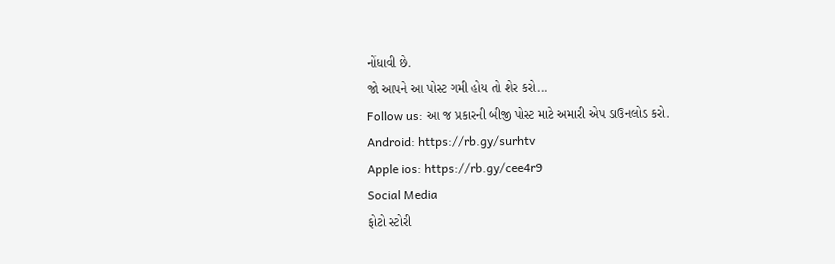નોંધાવી છે.
જો આપને આ પોસ્ટ ગમી હોય તો શેર કરો...
Follow us: આ જ પ્રકારની બીજી પોસ્ટ માટે અમારી એપ ડાઉનલોડ કરો.
Android: https://rb.gy/surhtv
Apple ios: https://rb.gy/cee4r9
Social Media
ફોટો સ્ટોરી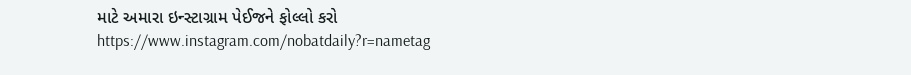માટે અમારા ઇન્સ્ટાગ્રામ પેઈજને ફોલ્લો કરો
https://www.instagram.com/nobatdaily?r=nametag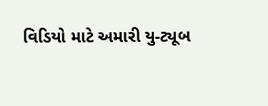વિડિયો માટે અમારી યુ-ટ્યૂબ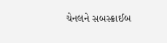ચેનલને સબસ્ક્રાઈબ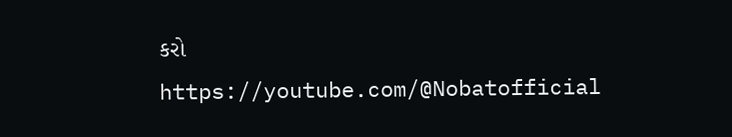કરો
https://youtube.com/@Nobatofficial